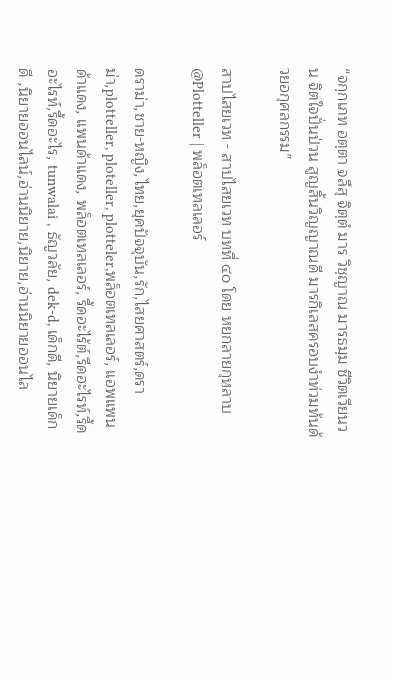“จกฺกเภท อตฺตา จลึสุ จิตฺตํ มาร วิชฺญาณ มารธมฺม ชีวิตเวียนวน จิตใจปั่นป่วน สูญสิ้นวิญญาณดี มารกิเลสครอบงำท่วมท้นด้วยอกุศลกรรม”

สาปไสยเวท - สาปไสยเวท บทที่ ๔๐ โดย หยกลายกุหลาบ @Plotteller | พล็อตเทลเลอร์

ดราม่า,ชาย-หญิง,ไทย,ยุคปัจจุบัน,รัก,ไสยศาสตร์,ดราม่า,plotteller, ploteller, plotteler,พล็อตเทลเลอร์, แอพแพนด้าแดง, แพนด้าแดง, พล็อตเทลเลอร์, รี้ดอะไร้ต์,รีดอะไรท์,รี้ดอะไรท์,รี้ดอะไร, tunwalai , ธัญวลัย, dek-d, เด็กดี, นิยายเด็กดี ,นิยายออนไลน์,อ่านนิยาย,นิยาย,อ่านนิยายออนไล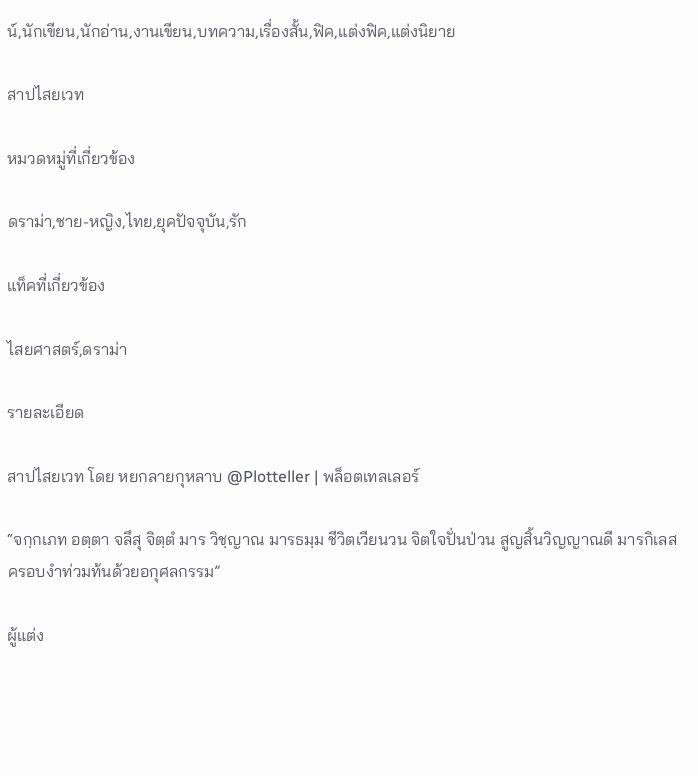น์,นักเขียน,นักอ่าน,งานเขียน,บทความ,เรื่องสั้น,ฟิค,แต่งฟิค,แต่งนิยาย

สาปไสยเวท

หมวดหมู่ที่เกี่ยวข้อง

ดราม่า,ชาย-หญิง,ไทย,ยุคปัจจุบัน,รัก

แท็คที่เกี่ยวข้อง

ไสยศาสตร์,ดราม่า

รายละเอียด

สาปไสยเวท โดย หยกลายกุหลาบ @Plotteller | พล็อตเทลเลอร์

“จกฺกเภท อตฺตา จลึสุ จิตฺตํ มาร วิชฺญาณ มารธมฺม ชีวิตเวียนวน จิตใจปั่นป่วน สูญสิ้นวิญญาณดี มารกิเลสครอบงำท่วมท้นด้วยอกุศลกรรม”

ผู้แต่ง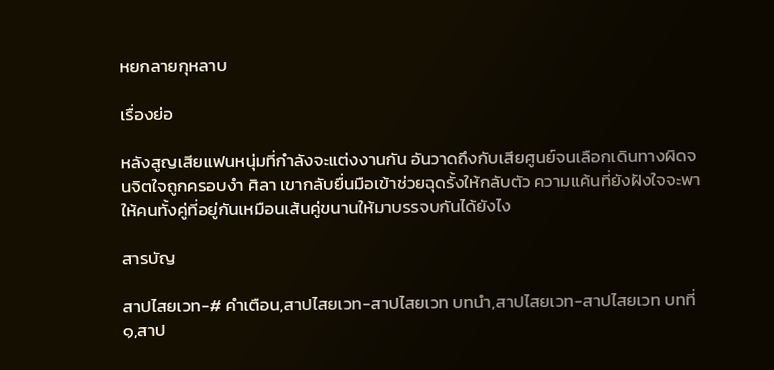หยกลายกุหลาบ

เรื่องย่อ

หลังสูญเสียแฟนหนุ่มที่กำลังจะแต่งงานกัน อันวาดถึงกับเสียศูนย์จนเลือกเดินทางผิดจนจิตใจถูกครอบงำ ศิลา เขากลับยื่นมือเข้าช่วยฉุดรั้งให้กลับตัว ความแค้นที่ยังฝังใจจะพาให้คนทั้งคู่ที่อยู่กันเหมือนเส้นคู่ขนานให้มาบรรจบกันได้ยังไง

สารบัญ

สาปไสยเวท-# คำเตือน,สาปไสยเวท-สาปไสยเวท บทนำ,สาปไสยเวท-สาปไสยเวท บทที่ ๑,สาป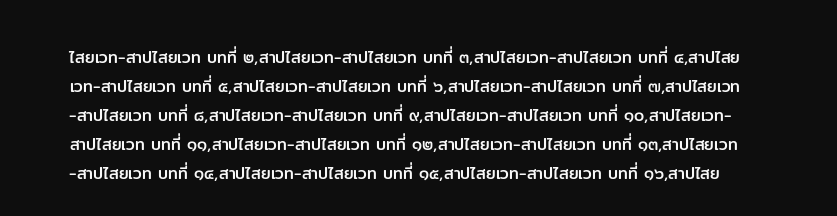ไสยเวท-สาปไสยเวท บทที่ ๒,สาปไสยเวท-สาปไสยเวท บทที่ ๓,สาปไสยเวท-สาปไสยเวท บทที่ ๔,สาปไสยเวท-สาปไสยเวท บทที่ ๕,สาปไสยเวท-สาปไสยเวท บทที่ ๖,สาปไสยเวท-สาปไสยเวท บทที่ ๗,สาปไสยเวท-สาปไสยเวท บทที่ ๘,สาปไสยเวท-สาปไสยเวท บทที่ ๙,สาปไสยเวท-สาปไสยเวท บทที่ ๑๐,สาปไสยเวท-สาปไสยเวท บทที่ ๑๑,สาปไสยเวท-สาปไสยเวท บทที่ ๑๒,สาปไสยเวท-สาปไสยเวท บทที่ ๑๓,สาปไสยเวท-สาปไสยเวท บทที่ ๑๔,สาปไสยเวท-สาปไสยเวท บทที่ ๑๕,สาปไสยเวท-สาปไสยเวท บทที่ ๑๖,สาปไสย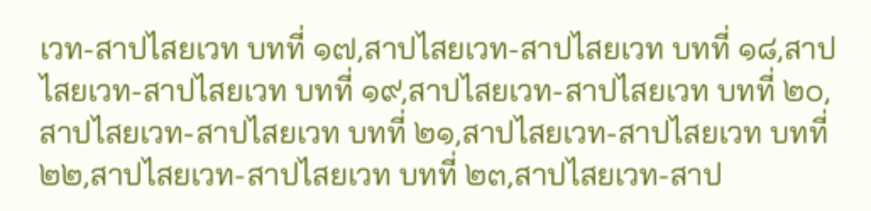เวท-สาปไสยเวท บทที่ ๑๗,สาปไสยเวท-สาปไสยเวท บทที่ ๑๘,สาปไสยเวท-สาปไสยเวท บทที่ ๑๙,สาปไสยเวท-สาปไสยเวท บทที่ ๒๐,สาปไสยเวท-สาปไสยเวท บทที่ ๒๑,สาปไสยเวท-สาปไสยเวท บทที่ ๒๒,สาปไสยเวท-สาปไสยเวท บทที่ ๒๓,สาปไสยเวท-สาป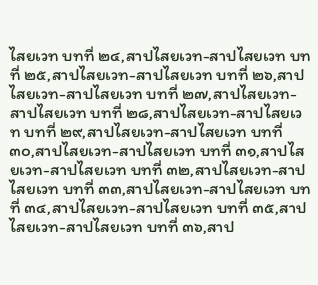ไสยเวท บทที่ ๒๔,สาปไสยเวท-สาปไสยเวท บทที่ ๒๕,สาปไสยเวท-สาปไสยเวท บทที่ ๒๖,สาปไสยเวท-สาปไสยเวท บทที่ ๒๗,สาปไสยเวท-สาปไสยเวท บทที่ ๒๘,สาปไสยเวท-สาปไสยเวท บทที่ ๒๙,สาปไสยเวท-สาปไสยเวท บทที่ ๓๐,สาปไสยเวท-สาปไสยเวท บทที่ ๓๑,สาปไสยเวท-สาปไสยเวท บทที่ ๓๒,สาปไสยเวท-สาปไสยเวท บทที่ ๓๓,สาปไสยเวท-สาปไสยเวท บทที่ ๓๔,สาปไสยเวท-สาปไสยเวท บทที่ ๓๕,สาปไสยเวท-สาปไสยเวท บทที่ ๓๖,สาป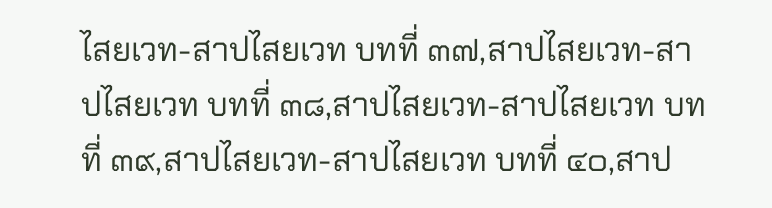ไสยเวท-สาปไสยเวท บทที่ ๓๗,สาปไสยเวท-สาปไสยเวท บทที่ ๓๘,สาปไสยเวท-สาปไสยเวท บทที่ ๓๙,สาปไสยเวท-สาปไสยเวท บทที่ ๔๐,สาป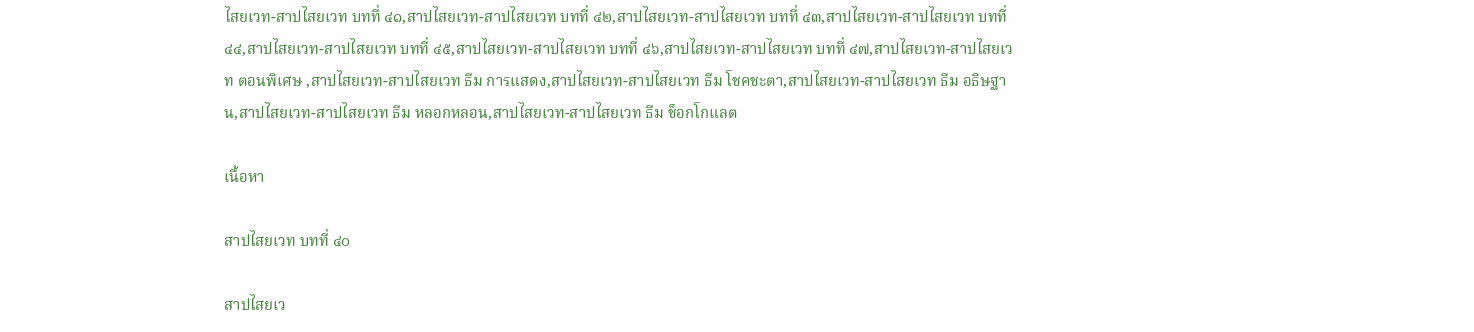ไสยเวท-สาปไสยเวท บทที่ ๔๑,สาปไสยเวท-สาปไสยเวท บทที่ ๔๒,สาปไสยเวท-สาปไสยเวท บทที่ ๔๓,สาปไสยเวท-สาปไสยเวท บทที่ ๔๔,สาปไสยเวท-สาปไสยเวท บทที่ ๔๕,สาปไสยเวท-สาปไสยเวท บทที่ ๔๖,สาปไสยเวท-สาปไสยเวท บทที่ ๔๗,สาปไสยเวท-สาปไสยเวท ตอนพิเศษ ,สาปไสยเวท-สาปไสยเวท ธีม การแสดง,สาปไสยเวท-สาปไสยเวท ธีม โชคชะตา,สาปไสยเวท-สาปไสยเวท ธีม อธิษฐาน,สาปไสยเวท-สาปไสยเวท ธีม หลอกหลอน,สาปไสยเวท-สาปไสยเวท ธีม ช็อกโกแลต

เนื้อหา

สาปไสยเวท บทที่ ๔๐

สาปไสยเว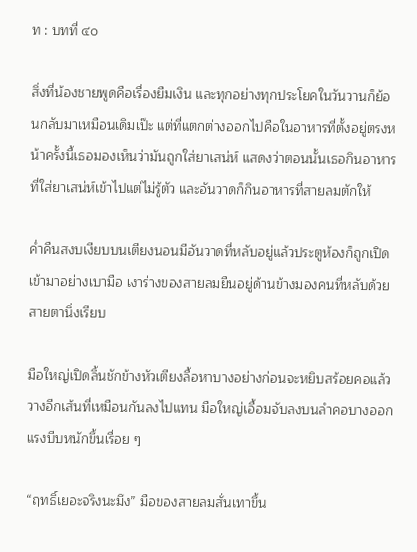ท : บทที่ ๔๐

สิ่งที่น้องชายพูดคือเรื่องยืมเงิน และทุกอย่างทุกประโยคในวันวานก็ย้อนกลับมาเหมือนเดิมเป๊ะ แต่ที่แตกต่างออกไปคือในอาหารที่ตั้งอยู่ตรงหน้าครั้งนี้เธอมองเห็นว่ามันถูกใส่ยาเสน่ห์ แสดงว่าตอนนั้นเธอกินอาหารที่ใส่ยาเสน่ห์เข้าไปแต่ไม่รู้ตัว และอันวาดก็กินอาหารที่สายลมตักให้

ค่ำคืนสงบเงียบบนเตียงนอนมีอันวาดที่หลับอยู่แล้วประตูห้องก็ถูกเปิดเข้ามาอย่างเบามือ เงาร่างของสายลมยืนอยู่ด้านข้างมองคนที่หลับด้วยสายตานิ่งเรียบ

มือใหญ่เปิดลิ้นชักข้างหัวเตียงลื้อหาบางอย่างก่อนจะหยิบสร้อยคอแล้ววางอีกเส้นที่เหมือนกันลงไปแทน มือใหญ่เอื้อมจับลงบนลำคอบางออกแรงบีบหนักขึ้นเรื่อย ๆ

“ฤทธิ์เยอะจริงนะมึง” มือของสายลมสั่นเทาขึ้น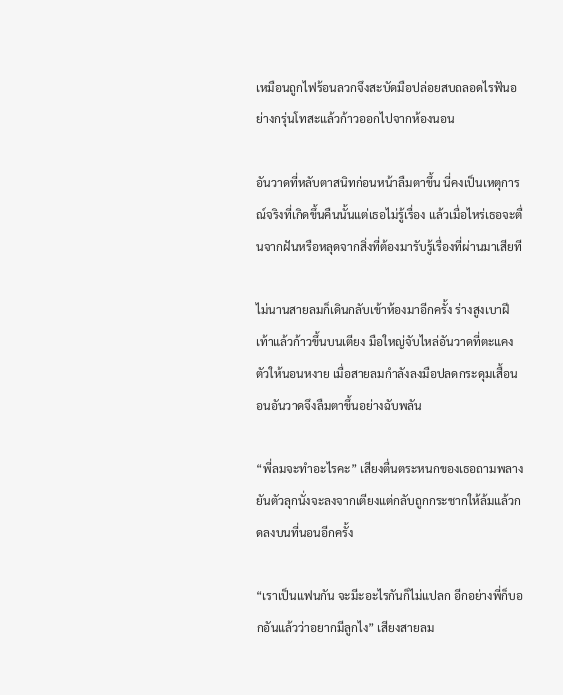เหมือนถูกไฟร้อนลวกจึงสะบัดมือปล่อยสบถลอดไรฟันอย่างกรุ่นโทสะแล้วก้าวออกไปจากห้องนอน

อันวาดที่หลับตาสนิทก่อนหน้าลืมตาขึ้น นี่คงเป็นเหตุการณ์จริงที่เกิดขึ้นคืนนั้นแต่เธอไม่รู้เรื่อง แล้วเมื่อไหร่เธอจะตื่นจากฝันหรือหลุดจากสิ่งที่ต้องมารับรู้เรื่องที่ผ่านมาเสียที

ไม่นานสายลมก็เดินกลับเข้าห้องมาอีกครั้ง ร่างสูงเบาฝีเท้าแล้วก้าวขึ้นบนเตียง มือใหญ่จับไหล่อันวาดที่ตะแคงตัวให้นอนหงาย เมื่อสายลมกำลังลงมือปลดกระดุมเสื้อนอนอันวาดจึงลืมตาขึ้นอย่างฉับพลัน

“พี่ลมจะทำอะไรคะ” เสียงตื่นตระหนกของเธอถามพลางยันตัวลุกนั่งจะลงจากเตียงแต่กลับถูกกระชากให้ล้มแล้วกดลงบนที่นอนอีกครั้ง

“เราเป็นแฟนกัน จะมีะอะไรกันก็ไม่แปลก อีกอย่างพี่ก็บอกอันแล้วว่าอยากมีลูกไง” เสียงสายลม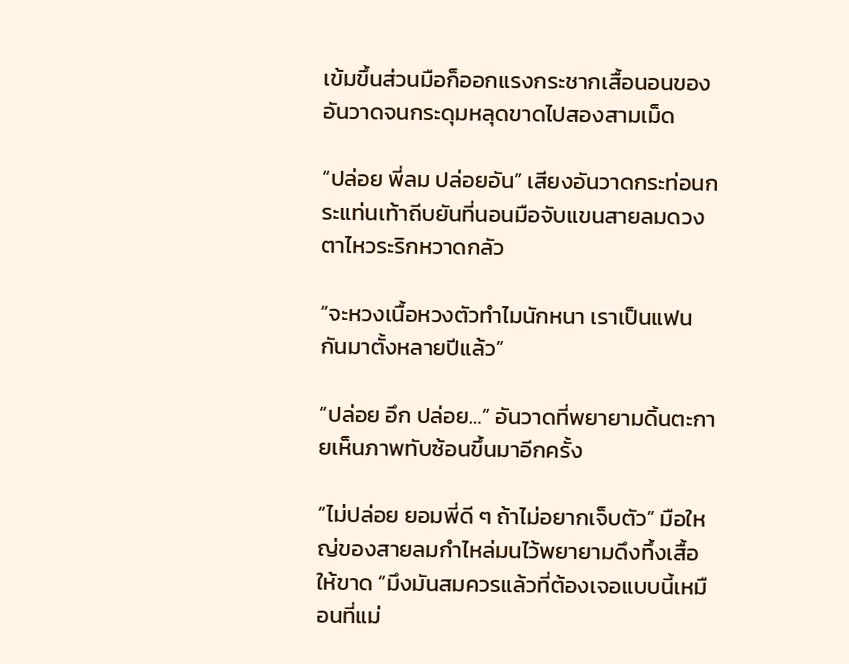เข้มขึ้นส่วนมือก็ออกแรงกระชากเสื้อนอนของอันวาดจนกระดุมหลุดขาดไปสองสามเม็ด

“ปล่อย พี่ลม ปล่อยอัน” เสียงอันวาดกระท่อนกระแท่นเท้าถีบยันที่นอนมือจับแขนสายลมดวงตาไหวระริกหวาดกลัว

“จะหวงเนื้อหวงตัวทำไมนักหนา เราเป็นแฟนกันมาตั้งหลายปีแล้ว”

“ปล่อย อึก ปล่อย…” อันวาดที่พยายามดิ้นตะกายเห็นภาพทับซ้อนขึ้นมาอีกครั้ง

“ไม่ปล่อย ยอมพี่ดี ๆ ถ้าไม่อยากเจ็บตัว” มือใหญ่ของสายลมกำไหล่มนไว้พยายามดึงทึ้งเสื้อให้ขาด “มึงมันสมควรแล้วที่ต้องเจอแบบนี้เหมือนที่แม่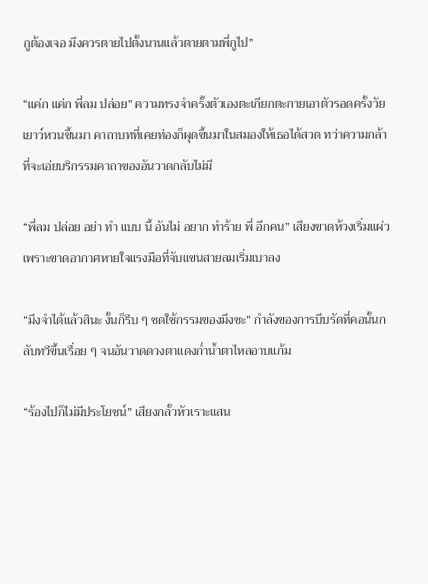กูต้องเจอ มึงควรตายไปตั้งนานแล้วตายตามพี่กูไป”

“แค่ก แค่ก พี่ลม ปล่อย” ความทรงจำครั้งตัวเองตะเกียกตะกายเอาตัวรอดครั้งวัยเยาว์หวนขึ้นมา คาถาบทที่เคยท่องก็ผุดขึ้นมาในสมองให้เธอได้สวด ทว่าความกล้าที่จะเอ่ยบริกรรมคาถาของอันวาดกลับไม่มี

“พี่ลม ปล่อย อย่า ทำ แบบ นี้ อันไม่ อยาก ทำร้าย พี่ อีกคน” เสียงขาดห้วงเริ่มแผ่วเพราะขาดอากาศหายใจแรงมือที่จับแขนสายลมเริ่มเบาลง

“มึงจำได้แล้วสินะ งั้นก็รีบ ๆ ชดใช้กรรมของมึงซะ” กำลังของการบีบรัดที่คอนั้นกลับทวีขึ้นเรื่อย ๆ จนอันวาดดวงตาแดงก่ำน้ำตาไหลอาบแก้ม

“ร้องไปก็ไม่มีประโยชน์” เสียงกลั้วหัวเราะแสน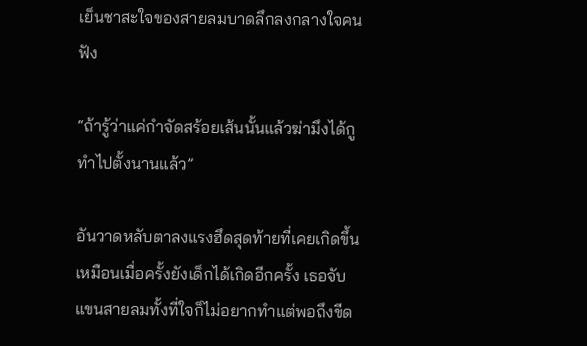เย็นชาสะใจของสายลมบาดลึกลงกลางใจคนฟัง

“ถ้ารู้ว่าแค่กำจัดสร้อยเส้นนั้นแล้วฆ่ามึงได้กูทำไปตั้งนานแล้ว”

อันวาดหลับตาลงแรงฮึดสุดท้ายที่เคยเกิดขึ้นเหมือนเมื่อครั้งยังเด็กได้เกิดอีกครั้ง เธอจับแขนสายลมทั้งที่ใจก็ไม่อยากทำแต่พอถึงขีด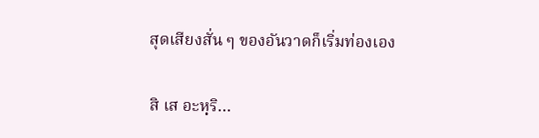สุดเสียงสั่น ๆ ของอันวาดก็เริ่มท่องเอง

สิ เส อะหฺริ…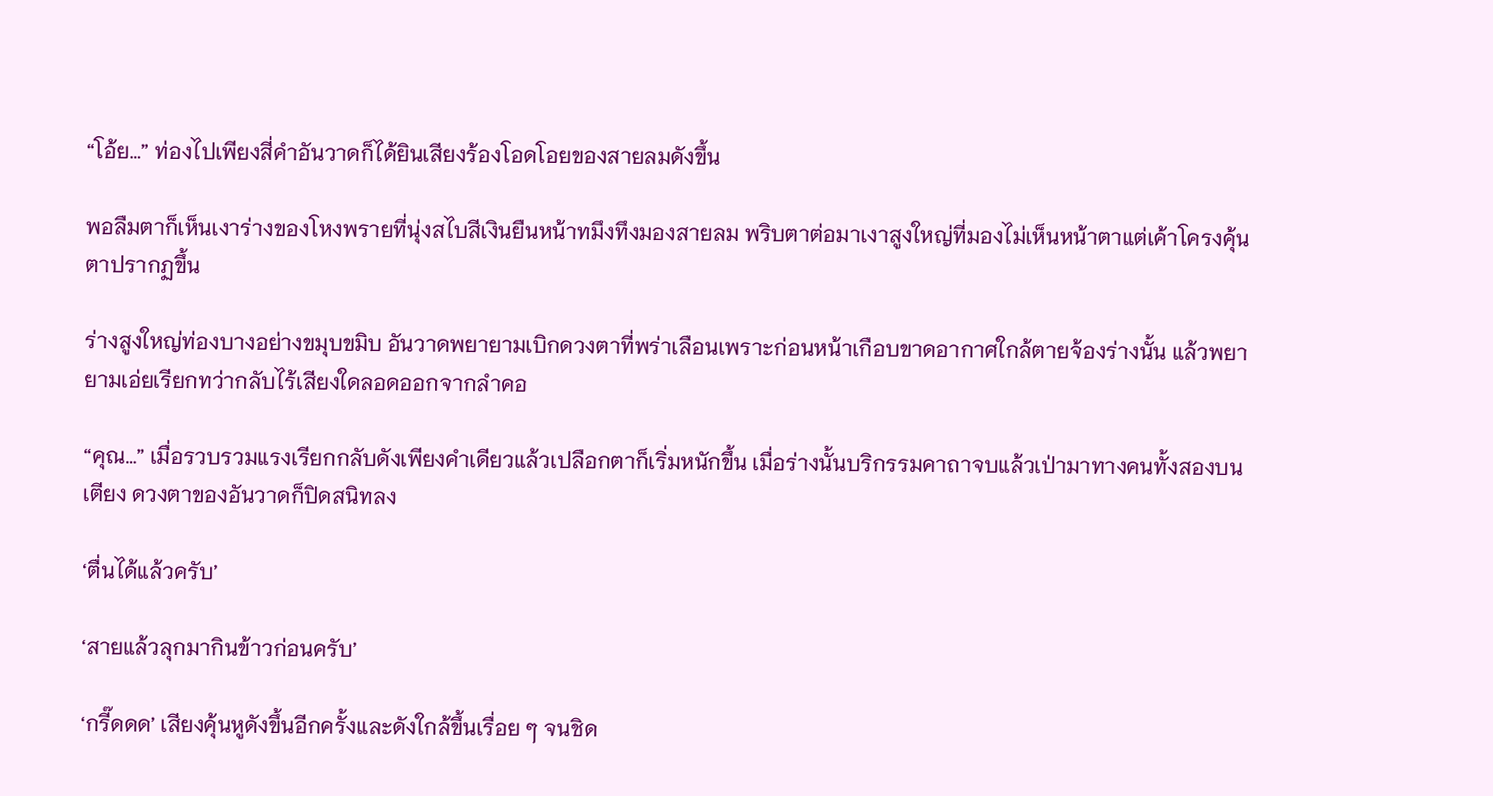“โอ้ย…” ท่องไปเพียงสี่คำอันวาดก็ได้ยินเสียงร้องโอดโอยของสายลมดังขึ้น

พอลืมตาก็เห็นเงาร่างของโหงพรายที่นุ่งสไบสีเงินยืนหน้าทมึงทึงมองสายลม พริบตาต่อมาเงาสูงใหญ่ที่มองไม่เห็นหน้าตาแต่เค้าโครงคุ้นตาปรากฏขึ้น

ร่างสูงใหญ่ท่องบางอย่างขมุบขมิบ อันวาดพยายามเบิกดวงตาที่พร่าเลือนเพราะก่อนหน้าเกือบขาดอากาศใกล้ตายจ้องร่างนั้น แล้วพยายามเอ่ยเรียกทว่ากลับไร้เสียงใดลอดออกจากลำคอ

“คุณ…” เมื่อรวบรวมแรงเรียกกลับดังเพียงคำเดียวแล้วเปลือกตาก็เริ่มหนักขึ้น เมื่อร่างนั้นบริกรรมคาถาจบแล้วเป่ามาทางคนทั้งสองบนเตียง ดวงตาของอันวาดก็ปิดสนิทลง

‘ตื่นได้แล้วครับ’

‘สายแล้วลุกมากินข้าวก่อนครับ’

‘กรี๊ดดด’ เสียงคุ้นหูดังขึ้นอีกครั้งและดังใกล้ขึ้นเรื่อย ๆ จนชิด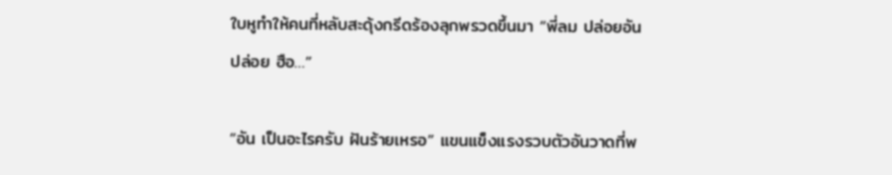ใบหูทำให้คนที่หลับสะดุ้งกรีดร้องลุกพรวดขึ้นมา “พี่ลม ปล่อยอัน ปล่อย ฮือ…”

“อัน เป็นอะไรครับ ฝันร้ายเหรอ” แขนแข็งแรงรวบตัวอันวาดที่พ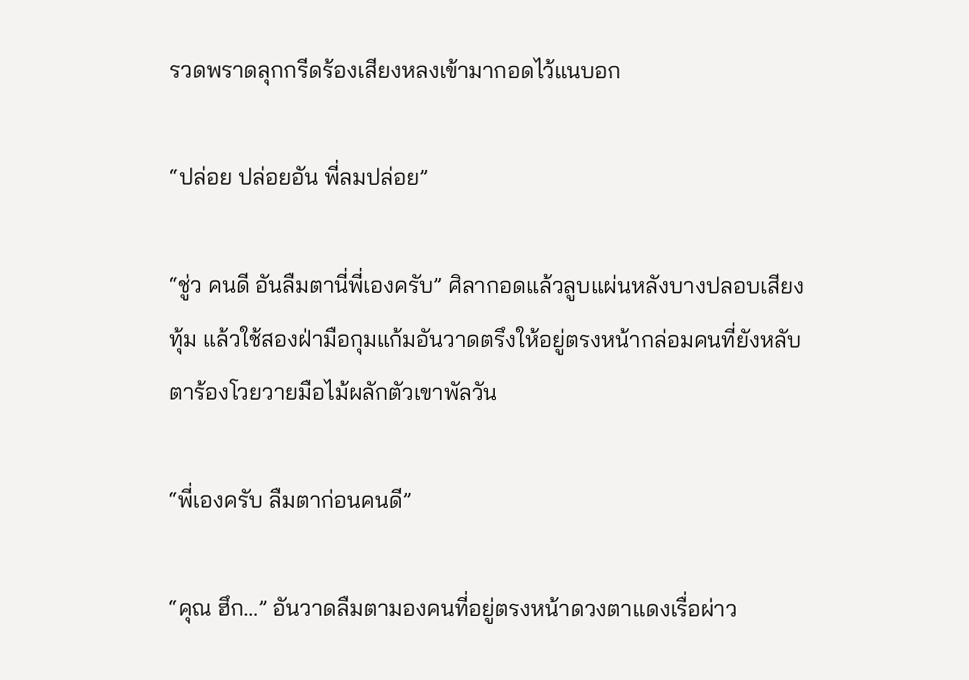รวดพราดลุกกรีดร้องเสียงหลงเข้ามากอดไว้แนบอก

“ปล่อย ปล่อยอัน พี่ลมปล่อย”

“ชู่ว คนดี อันลืมตานี่พี่เองครับ” ศิลากอดแล้วลูบแผ่นหลังบางปลอบเสียงทุ้ม แล้วใช้สองฝ่ามือกุมแก้มอันวาดตรึงให้อยู่ตรงหน้ากล่อมคนที่ยังหลับตาร้องโวยวายมือไม้ผลักตัวเขาพัลวัน

“พี่เองครับ ลืมตาก่อนคนดี”

“คุณ ฮึก…” อันวาดลืมตามองคนที่อยู่ตรงหน้าดวงตาแดงเรื่อผ่าว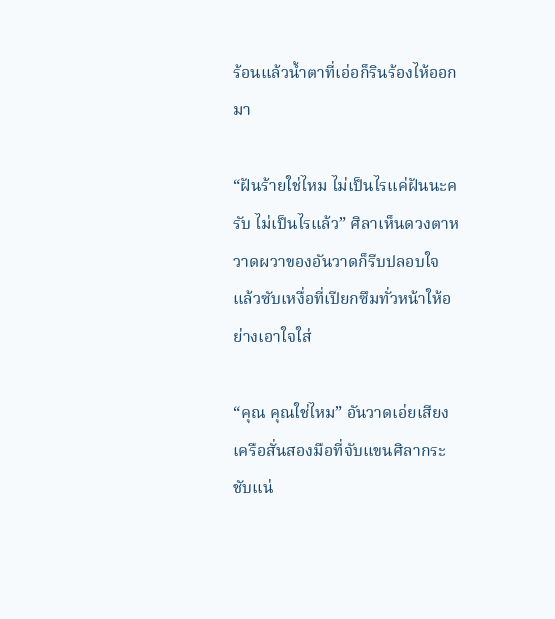ร้อนแล้วน้ำตาที่เอ่อก็รินร้องไห้ออกมา

“ฝันร้ายใช่ไหม ไม่เป็นไรแค่ฝันนะครับ ไม่เป็นไรแล้ว” ศิลาเห็นดวงตาหวาดผวาของอันวาดก็รีบปลอบใจแล้วซับเหงื่อที่เปียกซึมทั่วหน้าให้อย่างเอาใจใส่

“คุณ คุณใช่ไหม” อันวาดเอ่ยเสียงเครือสั่นสองมือที่จับแขนศิลากระชับแน่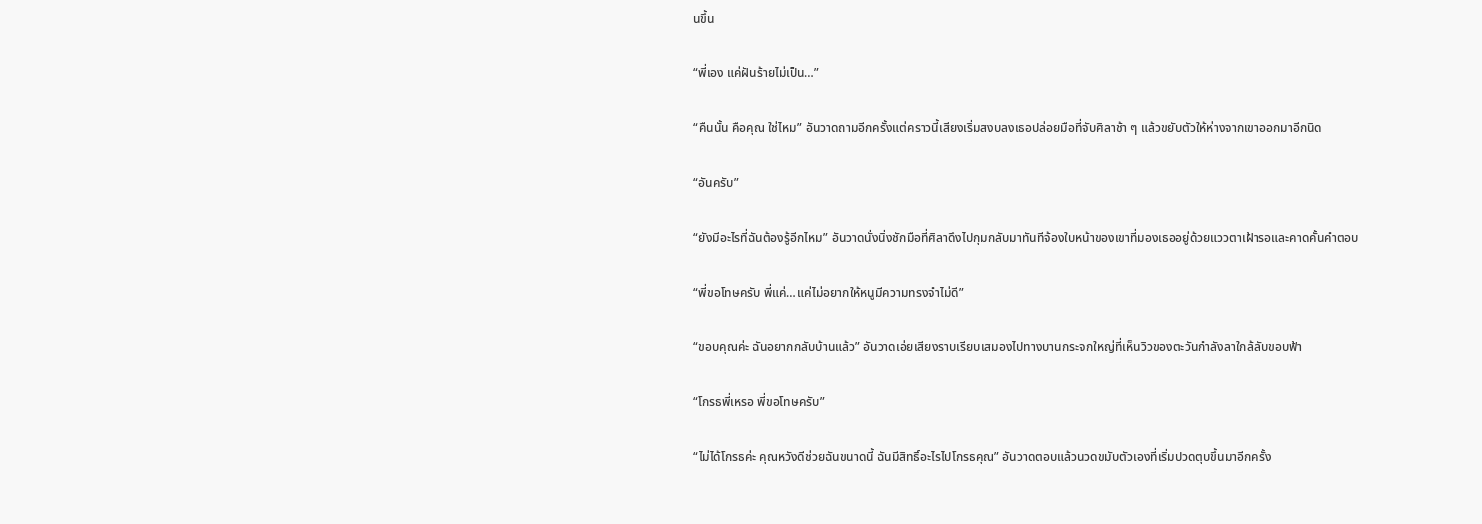นขึ้น

“พี่เอง แค่ฝันร้ายไม่เป็น…”

“คืนนั้น คือคุณ ใช่ไหม” อันวาดถามอีกครั้งแต่คราวนี้เสียงเริ่มสงบลงเธอปล่อยมือที่จับศิลาช้า ๆ แล้วขยับตัวให้ห่างจากเขาออกมาอีกนิด

“อันครับ”

“ยังมีอะไรที่ฉันต้องรู้อีกไหม” อันวาดนั่งนิ่งชักมือที่ศิลาดึงไปกุมกลับมาทันทีจ้องใบหน้าของเขาที่มองเธออยู่ด้วยแววตาเฝ้ารอและคาดคั้นคำตอบ

“พี่ขอโทษครับ พี่แค่…แค่ไม่อยากให้หนูมีความทรงจำไม่ดี”

“ขอบคุณค่ะ ฉันอยากกลับบ้านแล้ว” อันวาดเอ่ยเสียงราบเรียบเสมองไปทางบานกระจกใหญ่ที่เห็นวิวของตะวันกำลังลาใกล้ลับขอบฟ้า

“โกรธพี่เหรอ พี่ขอโทษครับ”

“ไม่ได้โกรธค่ะ คุณหวังดีช่วยฉันขนาดนี้ ฉันมีสิทธิ์อะไรไปโกรธคุณ” อันวาดตอบแล้วนวดขมับตัวเองที่เริ่มปวดตุบขึ้นมาอีกครั้ง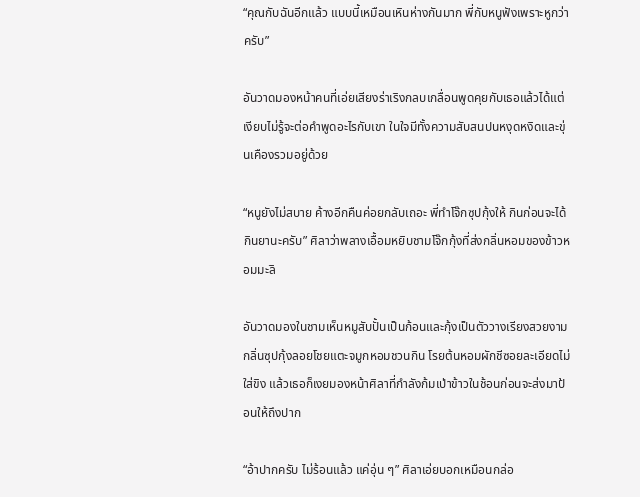“คุณกับฉันอีกแล้ว แบบนี้เหมือนเหินห่างกันมาก พี่กับหนูฟังเพราะหูกว่าครับ”

อันวาดมองหน้าคนที่เอ่ยเสียงร่าเริงกลบเกลื่อนพูดคุยกับเธอแล้วได้แต่เงียบไม่รู้จะต่อคำพูดอะไรกับเขา ในใจมีทั้งความสับสนปนหงุดหงิดและขุ่นเคืองรวมอยู่ด้วย

“หนูยังไม่สบาย ค้างอีกคืนค่อยกลับเถอะ พี่ทำโจ๊กซุปกุ้งให้ กินก่อนจะได้กินยานะครับ” ศิลาว่าพลางเอื้อมหยิบชามโจ๊กกุ้งที่ส่งกลิ่นหอมของข้าวหอมมะลิ

อันวาดมองในชามเห็นหมูสับปั้นเป็นก้อนและกุ้งเป็นตัววางเรียงสวยงาม กลิ่นซุปกุ้งลอยโชยแตะจมูกหอมชวนกิน โรยต้นหอมผักชีซอยละเอียดไม่ใส่ขิง แล้วเธอก็เงยมองหน้าศิลาที่กำลังก้มเป่าข้าวในช้อนก่อนจะส่งมาป้อนให้ถึงปาก

“อ้าปากครับ ไม่ร้อนแล้ว แค่อุ่น ๆ” ศิลาเอ่ยบอกเหมือนกล่อ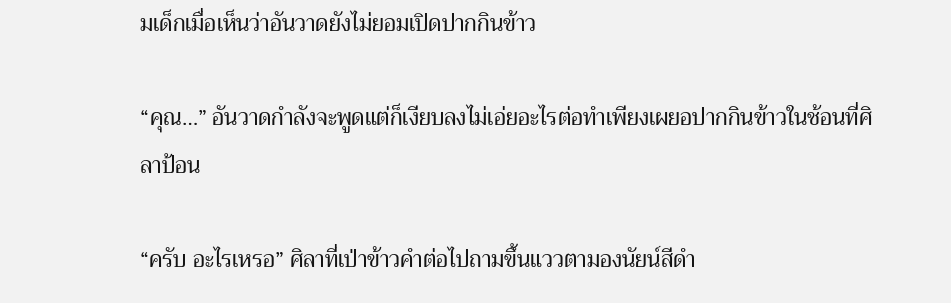มเด็กเมื่อเห็นว่าอันวาดยังไม่ยอมเปิดปากกินข้าว

“คุณ…” อันวาดกำลังจะพูดแต่ก็เงียบลงไม่เอ่ยอะไรต่อทำเพียงเผยอปากกินข้าวในช้อนที่ศิลาป้อน

“ครับ อะไรเหรอ” ศิลาที่เป่าข้าวคำต่อไปถามขึ้นแววตามองนัยน์สีดำ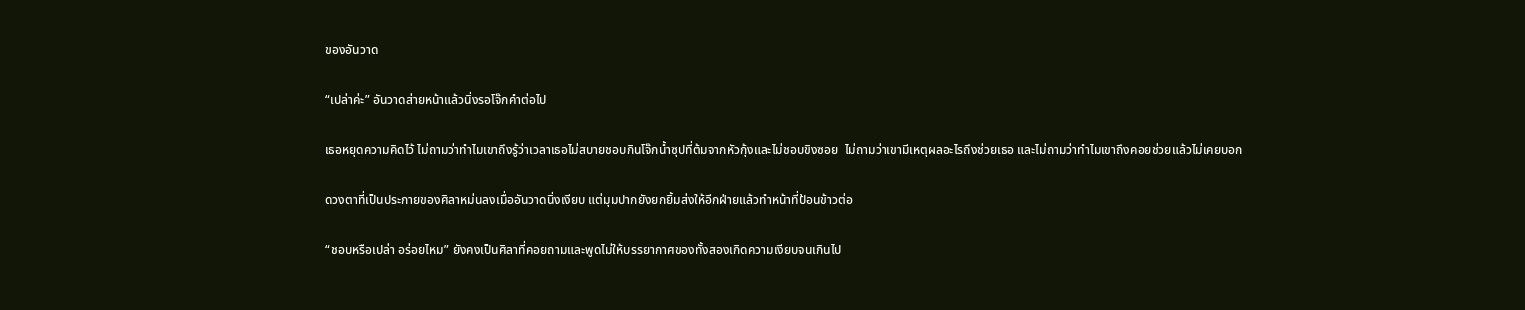ของอันวาด

“เปล่าค่ะ” อันวาดส่ายหน้าแล้วนิ่งรอโจ๊กคำต่อไป

เธอหยุดความคิดไว้ ไม่ถามว่าทำไมเขาถึงรู้ว่าเวลาเธอไม่สบายชอบกินโจ๊กน้ำซุปที่ต้มจากหัวกุ้งและไม่ชอบขิงซอย  ไม่ถามว่าเขามีเหตุผลอะไรถึงช่วยเธอ และไม่ถามว่าทำไมเขาถึงคอยช่วยแล้วไม่เคยบอก

ดวงตาที่เป็นประกายของศิลาหม่นลงเมื่ออันวาดนิ่งเงียบ แต่มุมปากยังยกยิ้มส่งให้อีกฝ่ายแล้วทำหน้าที่ป้อนข้าวต่อ

“ชอบหรือเปล่า อร่อยไหม” ยังคงเป็นศิลาที่คอยถามและพูดไม่ให้บรรยากาศของทั้งสองเกิดความเงียบจนเกินไป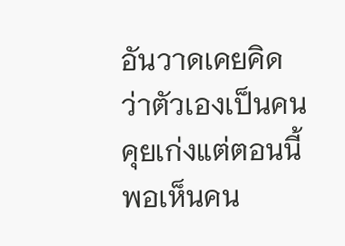อันวาดเคยคิดว่าตัวเองเป็นคนคุยเก่งแต่ตอนนี้พอเห็นคน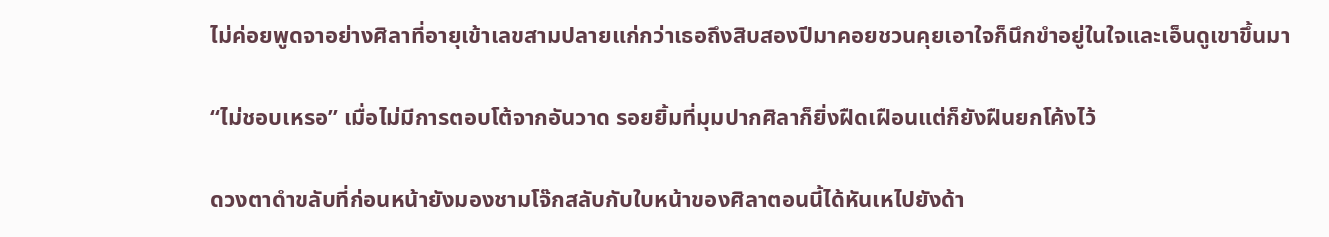ไม่ค่อยพูดจาอย่างศิลาที่อายุเข้าเลขสามปลายแก่กว่าเธอถึงสิบสองปีมาคอยชวนคุยเอาใจก็นึกขำอยู่ในใจและเอ็นดูเขาขึ้นมา

“ไม่ชอบเหรอ” เมื่อไม่มีการตอบโต้จากอันวาด รอยยิ้มที่มุมปากศิลาก็ยิ่งฝืดเฝือนแต่ก็ยังฝืนยกโค้งไว้

ดวงตาดำขลับที่ก่อนหน้ายังมองชามโจ๊กสลับกับใบหน้าของศิลาตอนนี้ได้หันเหไปยังด้า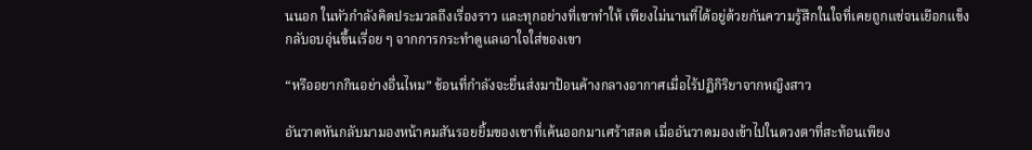นนอก ในหัวกำลังคิดประมวลถึงเรื่องราว และทุกอย่างที่เขาทำให้ เพียงไม่นานที่ได้อยู่ด้วยกันความรู้สึกในใจที่เคยถูกแช่จนเยือกแข็งกลับอบอุ่นขึ้นเรื่อย ๆ จากการกระทำดูแลเอาใจใส่ของเขา

“หรืออยากกินอย่างอื่นไหม” ช้อนที่กำลังจะยื่นส่งมาป้อนค้างกลางอากาศเมื่อไร้ปฏิกิริยาจากหญิงสาว

อันวาดหันกลับมามองหน้าคมสันรอยยิ้มของเขาที่เค้นออกมาเศร้าสลด เมื่ออันวาดมองเข้าไปในดวงตาที่สะท้อนเพียง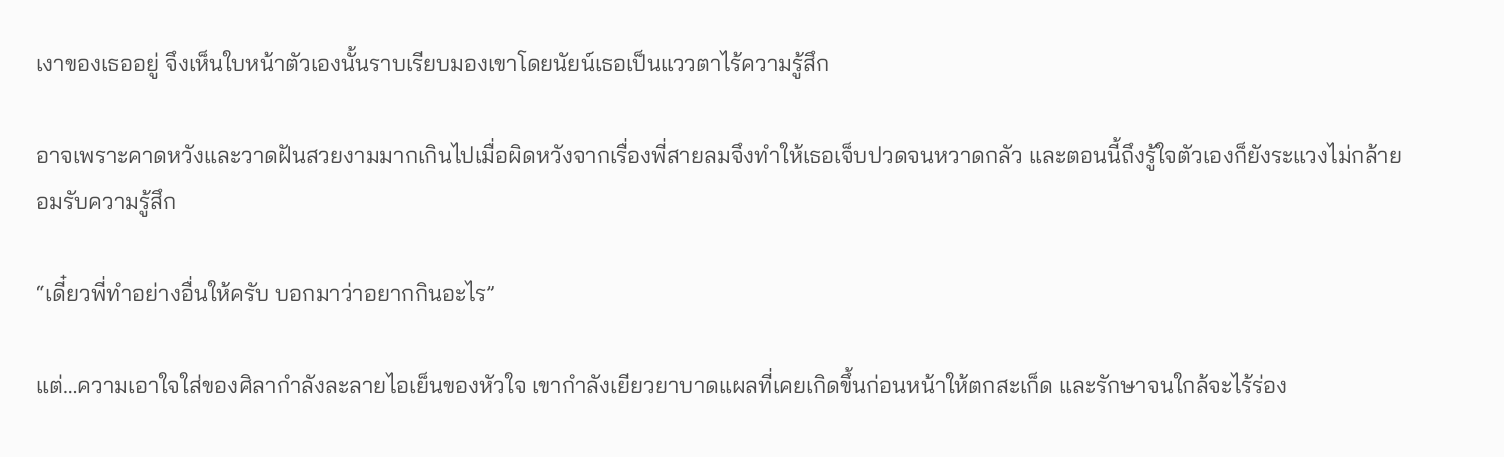เงาของเธออยู่ จึงเห็นใบหน้าตัวเองนั้นราบเรียบมองเขาโดยนัยน์เธอเป็นแววตาไร้ความรู้สึก

อาจเพราะคาดหวังและวาดฝันสวยงามมากเกินไปเมื่อผิดหวังจากเรื่องพี่สายลมจึงทำให้เธอเจ็บปวดจนหวาดกลัว และตอนนี้ถึงรู้ใจตัวเองก็ยังระแวงไม่กล้ายอมรับความรู้สึก

“เดี๋ยวพี่ทำอย่างอื่นให้ครับ บอกมาว่าอยากกินอะไร”

แต่…ความเอาใจใส่ของศิลากำลังละลายไอเย็นของหัวใจ เขากำลังเยียวยาบาดแผลที่เคยเกิดขึ้นก่อนหน้าให้ตกสะเก็ด และรักษาจนใกล้จะไร้ร่อง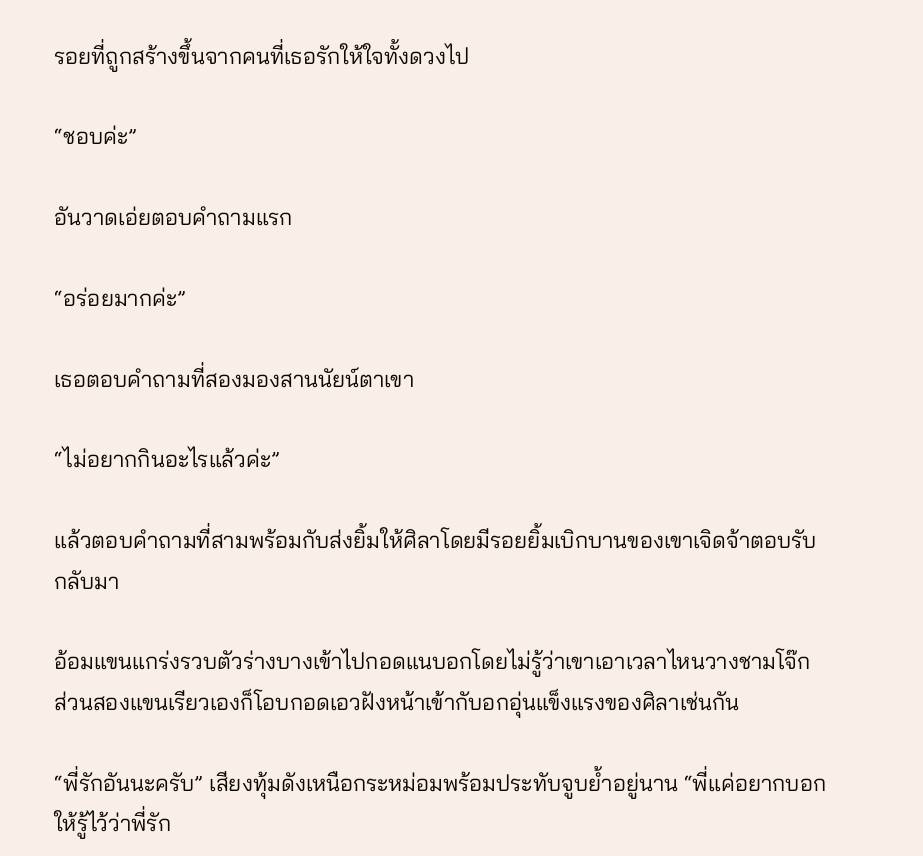รอยที่ถูกสร้างขึ้นจากคนที่เธอรักให้ใจทั้งดวงไป

“ชอบค่ะ”

อันวาดเอ่ยตอบคำถามแรก

“อร่อยมากค่ะ”

เธอตอบคำถามที่สองมองสานนัยน์ตาเขา

“ไม่อยากกินอะไรแล้วค่ะ”

แล้วตอบคำถามที่สามพร้อมกับส่งยิ้มให้ศิลาโดยมีรอยยิ้มเบิกบานของเขาเจิดจ้าตอบรับกลับมา

อ้อมแขนแกร่งรวบตัวร่างบางเข้าไปกอดแนบอกโดยไม่รู้ว่าเขาเอาเวลาไหนวางชามโจ๊ก ส่วนสองแขนเรียวเองก็โอบกอดเอวฝังหน้าเข้ากับอกอุ่นแข็งแรงของศิลาเช่นกัน

“พี่รักอันนะครับ” เสียงทุ้มดังเหนือกระหม่อมพร้อมประทับจูบย้ำอยู่นาน “พี่แค่อยากบอกให้รู้ไว้ว่าพี่รัก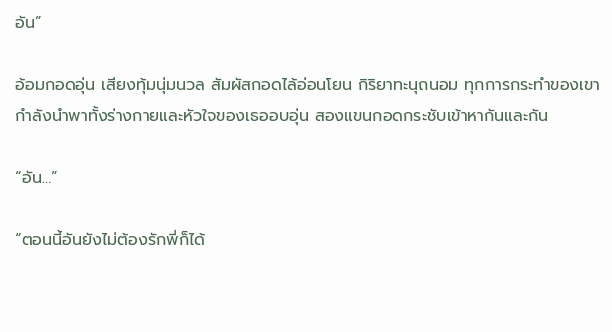อัน”

อ้อมกอดอุ่น เสียงทุ้มนุ่มนวล สัมผัสกอดไล้อ่อนโยน กิริยาทะนุถนอม ทุกการกระทำของเขากำลังนำพาทั้งร่างกายและหัวใจของเธออบอุ่น สองแขนกอดกระชับเข้าหากันและกัน

“อัน…”

“ตอนนี้อันยังไม่ต้องรักพี่ก็ได้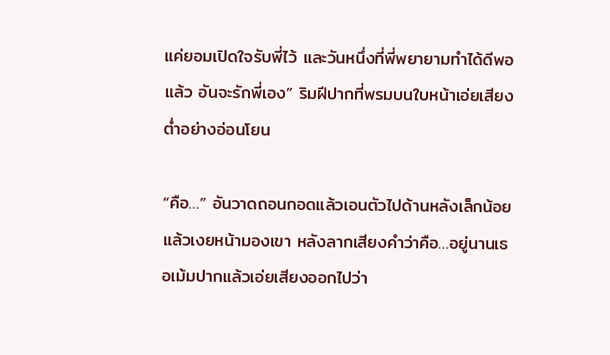แค่ยอมเปิดใจรับพี่ไว้ และวันหนึ่งที่พี่พยายามทำได้ดีพอแล้ว อันจะรักพี่เอง” ริมฝีปากที่พรมบนใบหน้าเอ่ยเสียงต่ำอย่างอ่อนโยน

“คือ…” อันวาดถอนกอดแล้วเอนตัวไปด้านหลังเล็กน้อยแล้วเงยหน้ามองเขา หลังลากเสียงคำว่าคือ…อยู่นานเธอเม้มปากแล้วเอ่ยเสียงออกไปว่า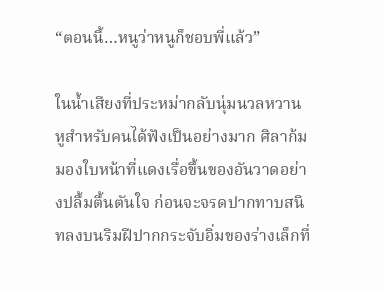“ตอนนี้…หนูว่าหนูก็ชอบพี่แล้ว”

ในน้ำเสียงที่ประหม่ากลับนุ่มนวลหวานหูสำหรับคนได้ฟังเป็นอย่างมาก ศิลาก้มมองใบหน้าที่แดงเรื่อขึ้นของอันวาดอย่างปลื้มตื้นตันใจ ก่อนจะจรดปากทาบสนิทลงบนริมฝีปากกระจับอิ่มของร่างเล็กที่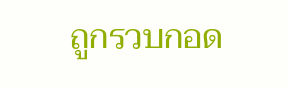ถูกรวบกอด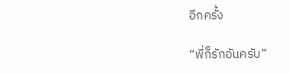อีกครั้ง

“พี่ก็รักอันครับ”